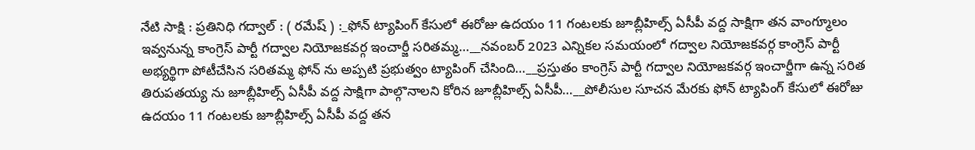నేటి సాక్షి : ప్రతినిధి గద్వాల్ : ( రమేష్ ) :_ఫోన్ ట్యాపింగ్ కేసులో ఈరోజు ఉదయం 11 గంటలకు జూబ్లీహిల్స్ ఏసీపీ వద్ద సాక్షిగా తన వాంగ్మూలం ఇవ్వనున్న కాంగ్రెస్ పార్టీ గద్వాల నియోజకవర్గ ఇంచార్జీ సరితమ్మ…__నవంబర్ 2023 ఎన్నికల సమయంలో గద్వాల నియోజకవర్గ కాంగ్రెస్ పార్టీ అభ్యర్థిగా పోటీచేసిన సరితమ్మ ఫోన్ ను అప్పటి ప్రభుత్వం ట్యాపింగ్ చేసింది…__ప్రస్తుతం కాంగ్రెస్ పార్టీ గద్వాల నియోజకవర్గ ఇంచార్జీగా ఉన్న సరిత తిరుపతయ్య ను జూబ్లీహిల్స్ ఏసీపీ వద్ద సాక్షిగా పాల్గొనాలని కోరిన జూబ్లీహిల్స్ ఏసీపీ…__పోలీసుల సూచన మేరకు ఫోన్ ట్యాపింగ్ కేసులో ఈరోజు ఉదయం 11 గంటలకు జూబ్లీహిల్స్ ఏసీపీ వద్ద తన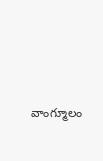వాంగ్మూలం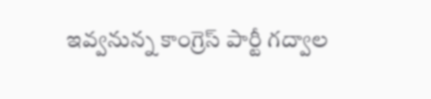ఇవ్వనున్న కాంగ్రెస్ పార్టీ గద్వాల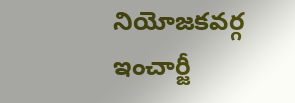నియోజకవర్గ ఇంచార్జీ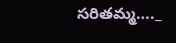సరితమ్మ…._